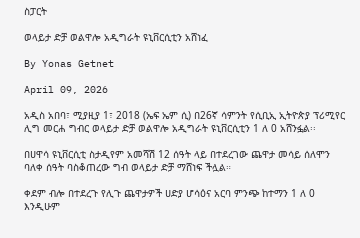ስፓርት

ወላይታ ድቻ ወልዋሎ አዲግራት ዩኒቨርሲቲን አሸነፈ

By Yonas Getnet

April 09, 2026

አዲስ አበባ፣ ሚያዚያ 1፣ 2018 (ኤፍ ኤም ሲ) በ26ኛ ሳምንት የሲቢኢ ኢትዮጵያ ፕሪሚየር ሊግ መርሐ ግብር ወላይታ ድቻ ወልዋሎ አዲግራት ዩኒቨርሲቲን 1 ለ 0 አሸንፏል፡፡

በሀዋሳ ዩኒቨርሲቲ ስታዲየም አመሻሽ 12 ሰዓት ላይ በተደረገው ጨዋታ መሳይ ሰለሞን ባለቀ ሰዓት ባስቆጠረው ግብ ወላይታ ድቻ ማሸነፍ ችሏል።

ቀደም ብሎ በተደረጉ የሊጉ ጨዋታዎች ሀድያ ሆሳዕና አርባ ምንጭ ከተማን 1 ለ 0 እንዲሁም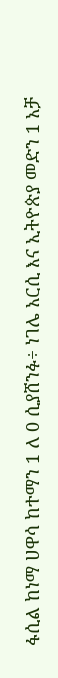ፋሲል ከነማ ሀዋሳ ከተማን 1 ለ 0 ሲያሸንፉ÷ ነገሌ አርሲ እና ኢትዮጵያ መድን 1 አቻ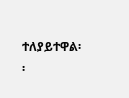ተለያይተዋል፡፡